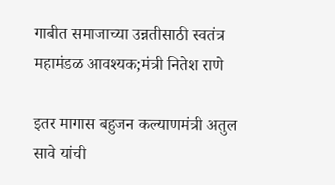गाबीत समाजाच्या उन्नतीसाठी स्वतंत्र महामंडळ आवश्यक;मंत्री नितेश राणे

इतर मागास बहुजन कल्याणमंत्री अतुल सावे यांची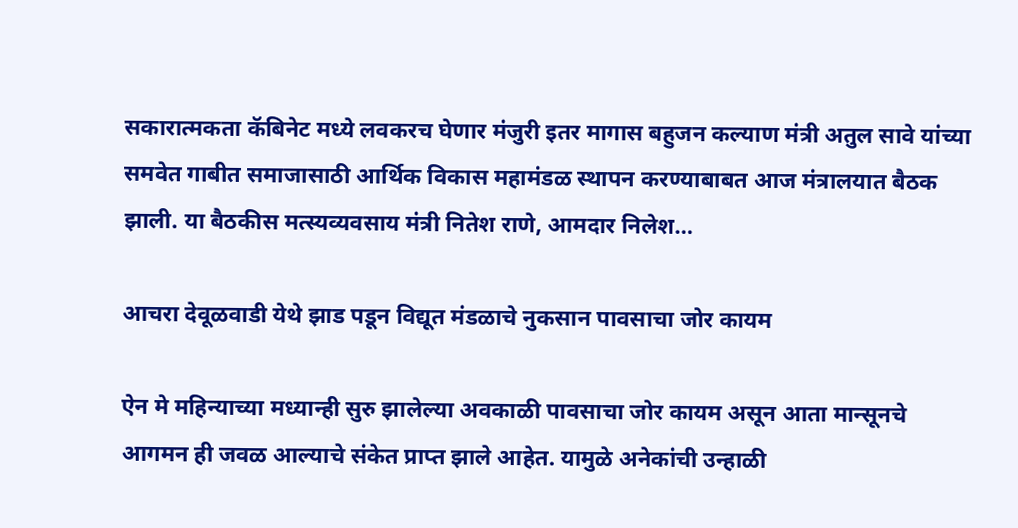सकारात्मकता कॅबिनेट मध्ये लवकरच घेणार मंजुरी इतर मागास बहुजन कल्याण मंत्री अतुल सावे यांच्या समवेत गाबीत समाजासाठी आर्थिक विकास महामंडळ स्थापन करण्याबाबत आज मंत्रालयात बैठक झाली. या बैठकीस मत्स्यव्यवसाय मंत्री नितेश राणे, आमदार निलेश…

आचरा देवूळवाडी येथे झाड पडून विद्यूत मंडळाचे नुकसान पावसाचा जोर कायम

ऐन मे महिन्याच्या मध्यान्ही सुरु झालेल्या अवकाळी पावसाचा जोर कायम असून आता मान्सूनचे आगमन ही जवळ आल्याचे संकेत प्राप्त झाले आहेत. यामुळे अनेकांची उन्हाळी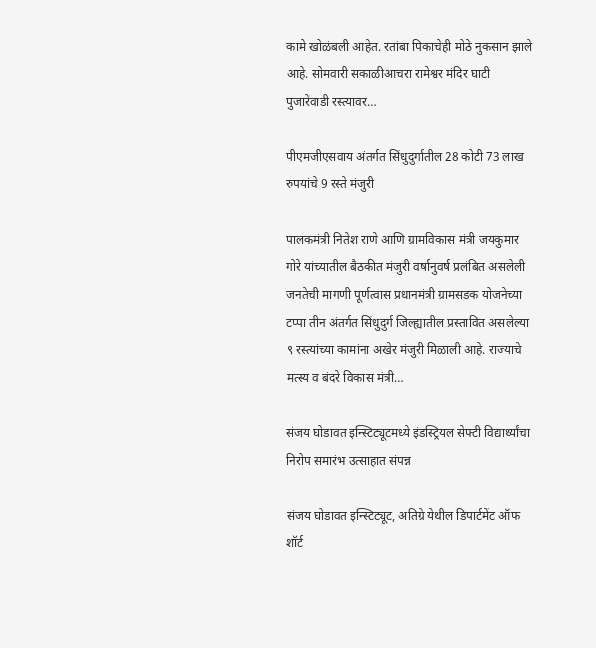कामे खोळंबली आहेत. रतांबा पिकाचेही मोठे नुकसान झाले आहे. सोमवारी सकाळीआचरा रामेश्वर मंदिर घाटी पुजारेवाडी रस्त्यावर…

पीएमजीएसवाय अंतर्गत सिंधुदुर्गातील 28 कोटी 73 लाख रुपयांचे 9 रस्ते मंजुरी

पालकमंत्री नितेश राणे आणि ग्रामविकास मंत्री जयकुमार गोरे यांच्यातील बैठकीत मंजुरी वर्षानुवर्ष प्रलंबित असलेली जनतेची मागणी पूर्णत्वास प्रधानमंत्री ग्रामसडक योजनेच्या टप्पा तीन अंतर्गत सिंधुदुर्ग जिल्ह्यातील प्रस्तावित असलेल्या ९ रस्त्यांच्या कामांना अखेर मंजुरी मिळाली आहे. राज्याचे मत्स्य व बंदरे विकास मंत्री…

संजय घोडावत इन्स्टिट्यूटमध्ये इंडस्ट्रियल सेफ्टी विद्यार्थ्यांचा निरोप समारंभ उत्साहात संपन्न

संजय घोडावत इन्स्टिट्यूट, अतिग्रे येथील डिपार्टमेंट ऑफ शॉर्ट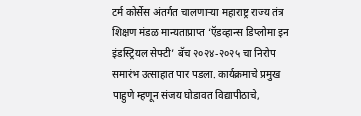टर्म कोर्सेस अंतर्गत चालणाऱ्या महाराष्ट्र राज्य तंत्र शिक्षण मंडळ मान्यताप्राप्त ‘ऍडव्हान्स डिप्लोमा इन इंडस्ट्रियल सेफ्टी’ बॅच २०२४-२०२५ चा निरोप समारंभ उत्साहात पार पडला. कार्यक्रमाचे प्रमुख पाहुणे म्हणून संजय घोडावत विद्यापीठाचे,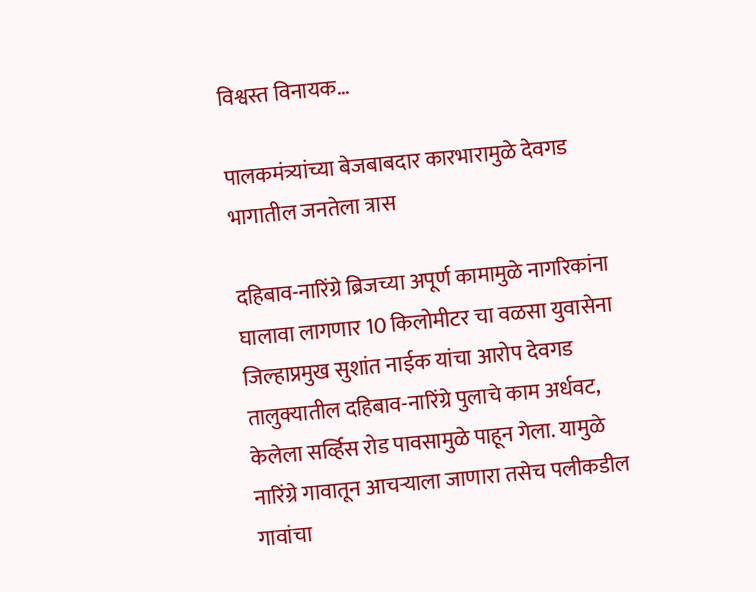विश्वस्त विनायक…

पालकमंत्र्यांच्या बेजबाबदार कारभारामुळे देवगड भागातील जनतेला त्रास

दहिबाव-नारिंग्रे ब्रिजच्या अपूर्ण कामामुळे नागरिकांना घालावा लागणार 10 किलोमीटर चा वळसा युवासेना जिल्हाप्रमुख सुशांत नाईक यांचा आरोप देवगड तालुक्यातील दहिबाव-नारिंग्रे पुलाचे काम अर्धवट, केलेला सर्व्हिस रोड पावसामुळे पाहून गेला. यामुळे नारिंग्रे गावातून आचऱ्याला जाणारा तसेच पलीकडील गावांचा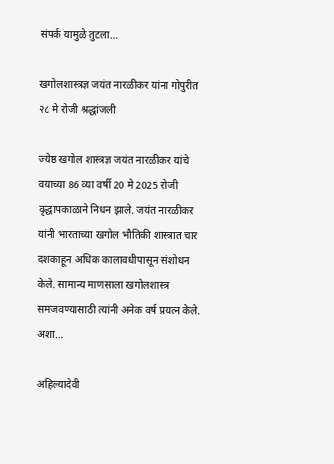संपर्क यामुळे तुटला…

खगोलशास्त्रज्ञ जयंत नारळीकर यांना गोपुरीत २८ मे रोजी श्रद्धांजली

ज्येष्ठ खगोल शास्त्रज्ञ जयंत नारळीकर यांचे वयाच्या 86 व्या वर्षी 20 मे 2025 रोजी वृद्धापकाळाने निधन झाले. जयंत नारळीकर यांनी भारताच्या खगोल भौतिकी शास्त्रात चार दशकाहून अधिक कालावधीपासून संशोधन केले. सामान्य माणसाला खगोलशास्त्र समजवण्यासाठी त्यांनी अनेक वर्ष प्रयत्न केले. अशा…

अहिल्यादेवी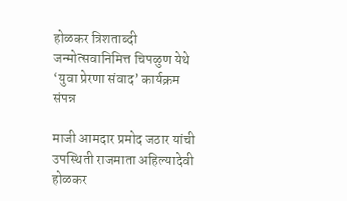होळकर त्रिशताब्दी जन्मोत्सवानिमित्त चिपळुण येथे ‘युवा प्रेरणा संवाद’ कार्यक्रम संपन्न

माजी आमदार प्रमोद जठार यांची उपस्थिती राजमाता अहिल्यादेवी होळकर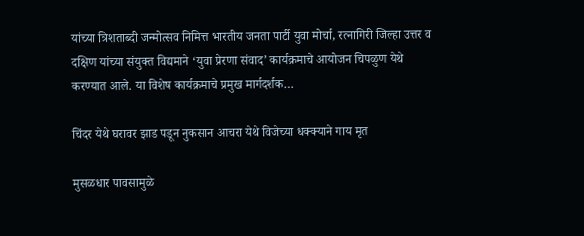यांच्या त्रिशताब्दी जन्मोत्सव निमित्त भारतीय जनता पार्टी युवा मोर्चा, रत्नागिरी जिल्हा उत्तर व दक्षिण यांच्या संयुक्त विद्यमाने ‘युवा प्रेरणा संवाद’ कार्यक्रमाचे आयोजन चिपळुण येथे करण्यात आले. या विशेष कार्यक्रमाचे प्रमुख मार्गदर्शक…

चिंदर येथे घरावर झाड पडून नुकसान आचरा येथे विजेच्या धक्क्याने गाय मृत

मुसळधार पावसामुळे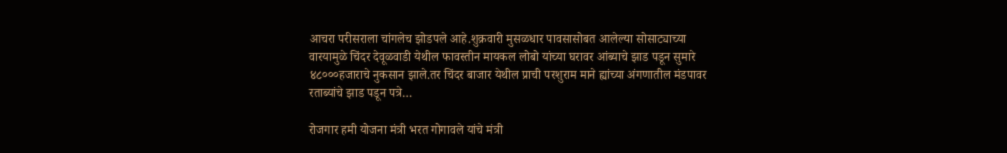आचरा परीसराला चांगलेच झोडपले आहे.शुक्रवारी मुसळधार पावसासोबत आलेल्या सोसाट्याच्या वारयामुळे चिंदर देवूळवाडी येथील फावस्तीन मायकल लोबो यांच्या घरावर आंब्याचे झाड पडून सुमारे ४८०००हजाराचे नुकसान झाले.तर चिंदर बाजार येथील प्राची परशुराम माने ह्यांच्या अंगणातील मंडपावर रताब्यांचे झाड पडून पत्रे…

रोजगार हमी योजना मंत्री भरत गोगावले यांचे मंत्री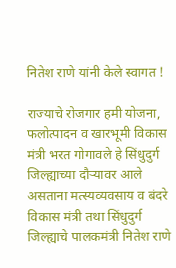नितेश राणे यांनी केले स्वागत !

राज्याचे रोजगार हमी योजना, फलोत्पादन व खारभूमी विकास मंत्री भरत गोगावले हे सिंधुदुर्ग जिल्ह्याच्या दौऱ्यावर आले असताना मत्स्यव्यवसाय व बंदरे विकास मंत्री तथा सिंधुदुर्ग जिल्ह्याचे पालकमंत्री नितेश राणे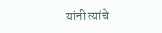यांनी त्यांचे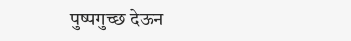पुष्पगुच्छ देऊन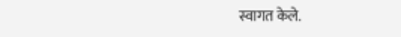स्वागत केले.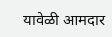यावेळी आमदार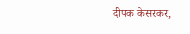दीपक केसरकर,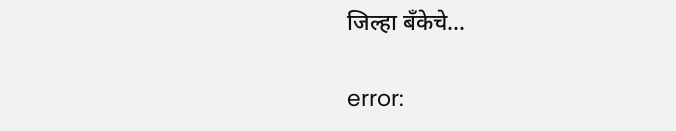जिल्हा बँकेचे…

error: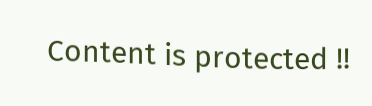Content is protected !!